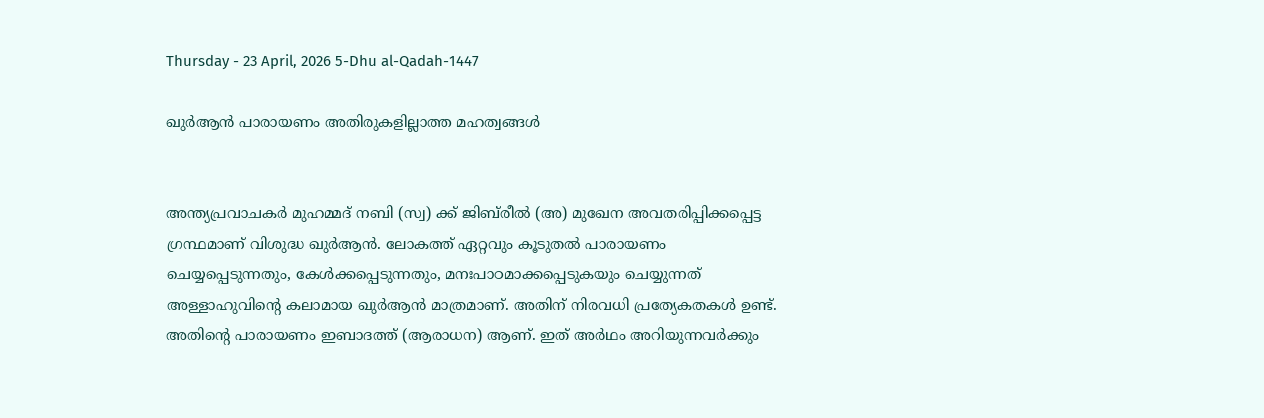Thursday - 23 April, 2026 5-Dhu al-Qadah-1447

ഖുര്‍ആന്‍ പാരായണം അതിരുകളില്ലാത്ത മഹത്വങ്ങള്‍


അന്ത്യപ്രവാചകര്‍ മുഹമ്മദ് നബി (സ്വ) ക്ക് ജിബ്‌രീല്‍ (അ) മുഖേന അവതരിപ്പിക്കപ്പെട്ട ഗ്രന്ഥമാണ് വിശുദ്ധ ഖുര്‍ആന്‍. ലോകത്ത് ഏറ്റവും കൂടുതല്‍ പാരായണം ചെയ്യപ്പെടുന്നതും, കേള്‍ക്കപ്പെടുന്നതും, മനഃപാഠമാക്കപ്പെടുകയും ചെയ്യുന്നത് അള്ളാഹുവിന്റെ കലാമായ ഖുര്‍ആന്‍ മാത്രമാണ്. അതിന് നിരവധി പ്രത്യേകതകള്‍ ഉണ്ട്. അതിന്റെ പാരായണം ഇബാദത്ത് (ആരാധന) ആണ്. ഇത് അര്‍ഥം അറിയുന്നവര്‍ക്കും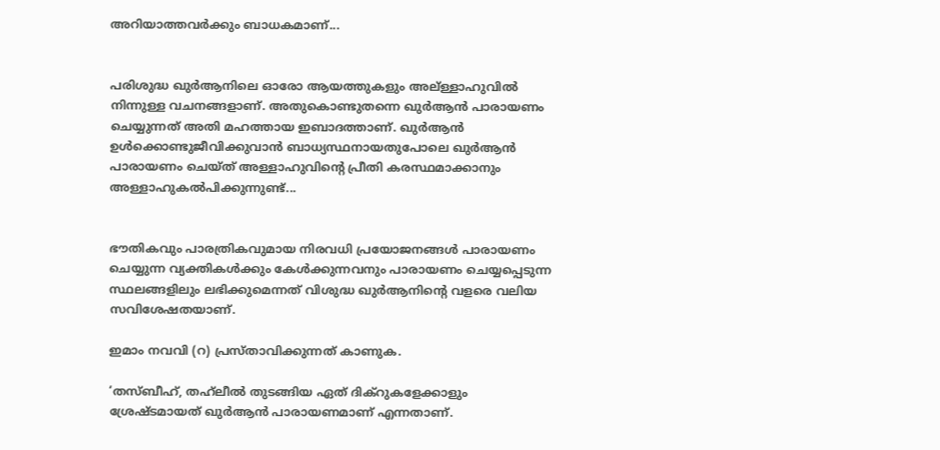അറിയാത്തവര്‍ക്കും ബാധകമാണ്...


പരിശുദ്ധ ഖുര്‍ആനിലെ ഓരോ ആയത്തുകളും അല്ള്ളാഹുവില്‍ നിന്നുള്ള വചനങ്ങളാണ്. അതുകൊണ്ടുതന്നെ ഖുര്‍ആന്‍ പാരായണം ചെയ്യുന്നത് അതി മഹത്തായ ഇബാദത്താണ്. ഖുര്‍ആന്‍ ഉള്‍ക്കൊണ്ടുജീവിക്കുവാന്‍ ബാധ്യസ്ഥനായതുപോലെ ഖുര്‍ആന്‍ പാരായണം ചെയ്ത് അള്ളാഹുവിന്റെ പ്രീതി കരസ്ഥമാക്കാനും അള്ളാഹുകല്‍പിക്കുന്നുണ്ട്...


ഭൗതികവും പാരത്രികവുമായ നിരവധി പ്രയോജനങ്ങള്‍ പാരായണം ചെയ്യുന്ന വ്യക്തികള്‍ക്കും കേള്‍ക്കുന്നവനും പാരായണം ചെയ്യപ്പെടുന്ന സ്ഥലങ്ങളിലും ലഭിക്കുമെന്നത് വിശുദ്ധ ഖുര്‍ആനിന്റെ വളരെ വലിയ സവിശേഷതയാണ്.

ഇമാം നവവി (റ) പ്രസ്താവിക്കുന്നത് കാണുക.

‘തസ്ബീഹ്, തഹ്‌ലീല്‍ തുടങ്ങിയ ഏത് ദിക്‌റുകളേക്കാളും ശ്രേഷ്ടമായത് ഖുര്‍ആന്‍ പാരായണമാണ് എന്നതാണ്.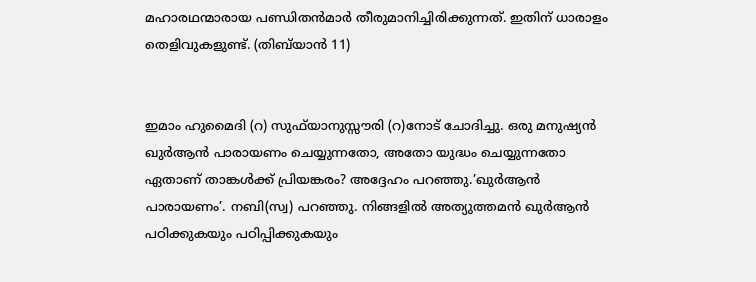മഹാരഥന്മാരായ പണ്ഡിതന്‍മാര്‍ തീരുമാനിച്ചിരിക്കുന്നത്. ഇതിന് ധാരാളം തെളിവുകളുണ്ട്. (തിബ്‌യാന്‍ 11)


ഇമാം ഹുമൈദി (റ) സുഫ്‌യാനുസ്സൗരി (റ)നോട് ചോദിച്ചു. ഒരു മനുഷ്യന്‍ ഖുര്‍ആന്‍ പാരായണം ചെയ്യുന്നതോ, അതോ യുദ്ധം ചെയ്യുന്നതോ ഏതാണ് താങ്കള്‍ക്ക് പ്രിയങ്കരം? അദ്ദേഹം പറഞ്ഞു.’ഖുര്‍ആന്‍ പാരായണം’. നബി(സ്വ) പറഞ്ഞു. നിങ്ങളില്‍ അത്യുത്തമന്‍ ഖുര്‍ആന്‍ പഠിക്കുകയും പഠിപ്പിക്കുകയും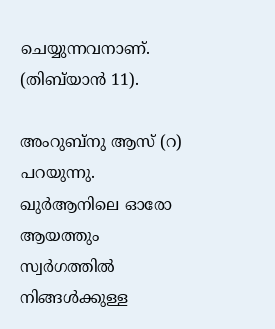ചെയ്യുന്നവനാണ്. (തിബ്‌യാന്‍ 11).

അംറുബ്‌നു ആസ് (റ) പറയുന്നു. ഖുര്‍ആനിലെ ഓരോ ആയത്തും സ്വര്‍ഗത്തില്‍ നിങ്ങള്‍ക്കുള്ള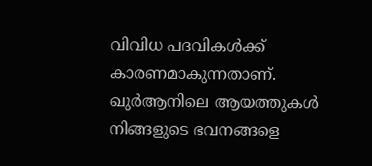വിവിധ പദവികള്‍ക്ക് കാരണമാകുന്നതാണ്. ഖുര്‍ആനിലെ ആയത്തുകള്‍ നിങ്ങളുടെ ഭവനങ്ങളെ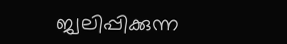ജ്വലിപ്പിക്കുന്ന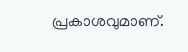പ്രകാശവുമാണ്.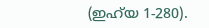(ഇഹ്‌യ 1-280).